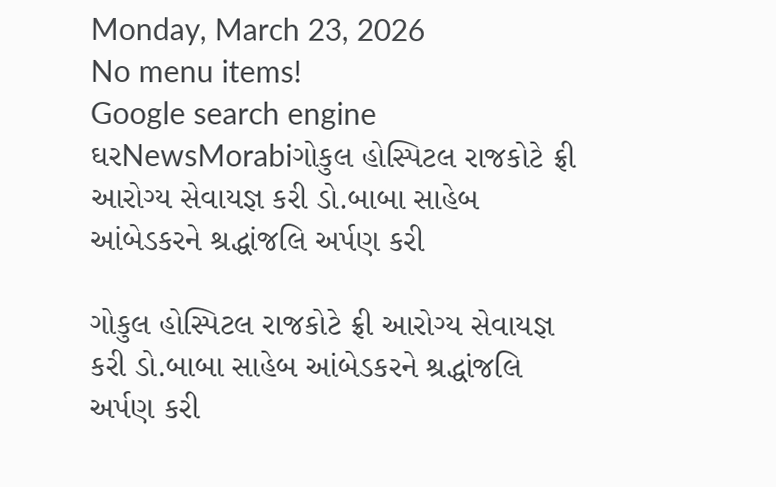Monday, March 23, 2026
No menu items!
Google search engine
ઘરNewsMorabiગોકુલ હોસ્પિટલ રાજકોટે ફ્રી આરોગ્ય સેવાયજ્ઞ કરી ડો.બાબા સાહેબ આંબેડકરને શ્રદ્ધાંજલિ અર્પણ કરી

ગોકુલ હોસ્પિટલ રાજકોટે ફ્રી આરોગ્ય સેવાયજ્ઞ કરી ડો.બાબા સાહેબ આંબેડકરને શ્રદ્ધાંજલિ અર્પણ કરી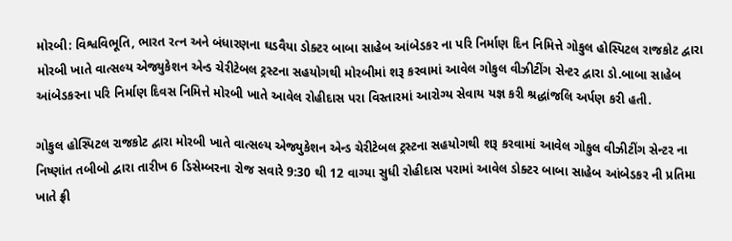મોરબી: વિશ્વવિભૂતિ, ભારત રત્ન અને બંધારણના ઘડવૈયા ડોક્ટર બાબા સાહેબ આંબેડકર ના પરિ નિર્માણ દિન નિમિત્તે ગોકુલ હોસ્પિટલ રાજકોટ દ્વારા મોરબી ખાતે વાત્સલ્ય એજ્યુકેશન એન્ડ ચેરીટેબલ ટ્રસ્ટના સહયોગથી મોરબીમાં શરૂ કરવામાં આવેલ ગોકુલ વીઝીટીંગ સેન્ટર દ્વારા ડો.બાબા સાહેબ આંબેડકરના પરિ નિર્માણ દિવસ નિમિત્તે મોરબી ખાતે આવેલ રોહીદાસ પરા વિસ્તારમાં આરોગ્ય સેવાય યજ્ઞ કરી શ્રદ્ધાંજલિ અર્પણ કરી હતી.

ગોકુલ હોસ્પિટલ રાજકોટ દ્વારા મોરબી ખાતે વાત્સલ્ય એજ્યુકેશન એન્ડ ચેરીટેબલ ટ્રસ્ટના સહયોગથી શરૂ કરવામાં આવેલ ગોકુલ વીઝીટીંગ સેન્ટર ના નિષ્ણાંત તબીબો દ્વારા તારીખ 6 ડિસેમ્બરના રોજ સવારે 9:30 થી 12 વાગ્યા સુધી રોહીદાસ પરામાં આવેલ ડોક્ટર બાબા સાહેબ આંબેડકર ની પ્રતિમા ખાતે ફ્રી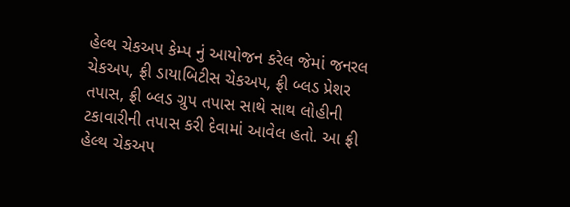હેલ્થ ચેકઅપ કેમ્પ નું આયોજન કરેલ જેમાં જનરલ ચેકઅપ, ફ્રી ડાયાબિટીસ ચેકઅપ, ફ્રી બ્લડ પ્રેશર તપાસ, ફ્રી બ્લડ ગ્રુપ તપાસ સાથે સાથ લોહીની ટકાવારીની તપાસ કરી દેવામાં આવેલ હતો. આ ફ્રી હેલ્થ ચેકઅપ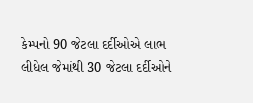કેમ્પનો 90 જેટલા દર્દીઓએ લાભ લીધેલ જેમાંથી 30 જેટલા દર્દીઓને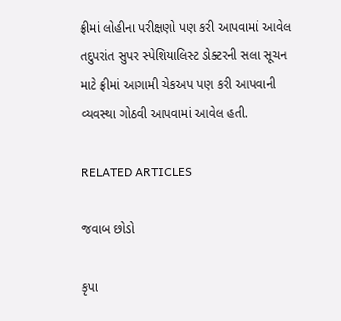ફ્રીમાં લોહીના પરીક્ષણો પણ કરી આપવામાં આવેલ તદુપરાંત સુપર સ્પેશિયાલિસ્ટ ડોક્ટરની સલા સૂચન માટે ફ્રીમાં આગામી ચેકઅપ પણ કરી આપવાની વ્યવસ્થા ગોઠવી આપવામાં આવેલ હતી.

RELATED ARTICLES

જવાબ છોડો

કૃપા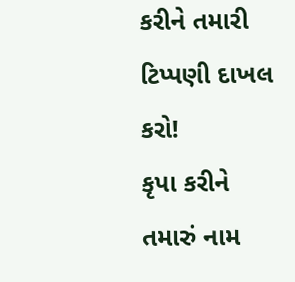કરીને તમારી ટિપ્પણી દાખલ કરો!
કૃપા કરીને તમારું નામ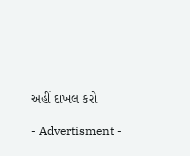અહીં દાખલ કરો

- Advertisment -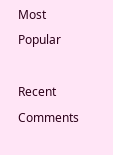Most Popular

Recent Comments